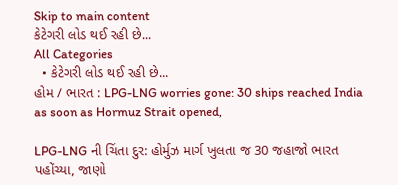Skip to main content
કેટેગરી લોડ થઈ રહી છે...
All Categories
  • કેટેગરી લોડ થઈ રહી છે...
હોમ / ભારત : LPG-LNG worries gone: 30 ships reached India as soon as Hormuz Strait opened,

LPG-LNG ની ચિંતા દુર: હોર્મુઝ માર્ગ ખુલતા જ 30 જહાજો ભારત પહોંચ્યા, જાણો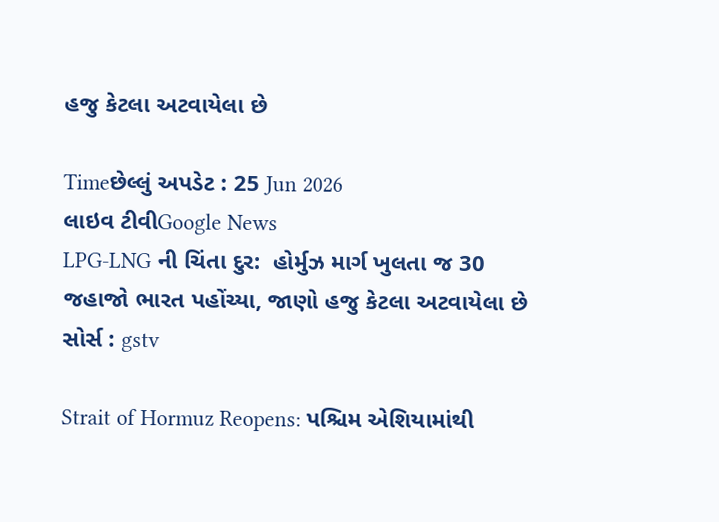હજુ કેટલા અટવાયેલા છે

Timeછેલ્લું અપડેટ : 25 Jun 2026
લાઇવ ટીવીGoogle News
LPG-LNG ની ચિંતા દુર:  હોર્મુઝ માર્ગ ખુલતા જ 30 જહાજો ભારત પહોંચ્યા, જાણો હજુ કેટલા અટવાયેલા છે
સોર્સ : gstv

Strait of Hormuz Reopens: પશ્ચિમ એશિયામાંથી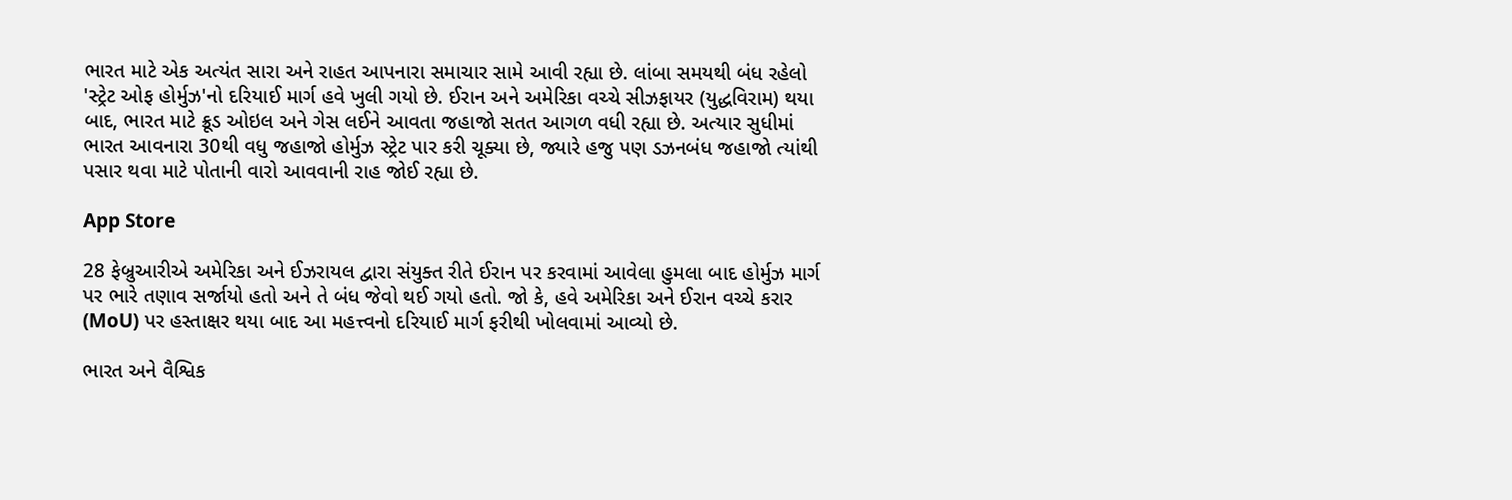ભારત માટે એક અત્યંત સારા અને રાહત આપનારા સમાચાર સામે આવી રહ્યા છે. લાંબા સમયથી બંધ રહેલો 'સ્ટ્રેટ ઓફ હોર્મુઝ'નો દરિયાઈ માર્ગ હવે ખુલી ગયો છે. ઈરાન અને અમેરિકા વચ્ચે સીઝફાયર (યુદ્ધવિરામ) થયા બાદ, ભારત માટે ક્રૂડ ઓઇલ અને ગેસ લઈને આવતા જહાજો સતત આગળ વધી રહ્યા છે. અત્યાર સુધીમાં ભારત આવનારા 30થી વધુ જહાજો હોર્મુઝ સ્ટ્રેટ પાર કરી ચૂક્યા છે, જ્યારે હજુ પણ ડઝનબંધ જહાજો ત્યાંથી પસાર થવા માટે પોતાની વારો આવવાની રાહ જોઈ રહ્યા છે.

App Store

28 ફેબ્રુઆરીએ અમેરિકા અને ઈઝરાયલ દ્વારા સંયુક્ત રીતે ઈરાન પર કરવામાં આવેલા હુમલા બાદ હોર્મુઝ માર્ગ પર ભારે તણાવ સર્જાયો હતો અને તે બંધ જેવો થઈ ગયો હતો. જો કે, હવે અમેરિકા અને ઈરાન વચ્ચે કરાર (MoU) પર હસ્તાક્ષર થયા બાદ આ મહત્ત્વનો દરિયાઈ માર્ગ ફરીથી ખોલવામાં આવ્યો છે.

ભારત અને વૈશ્વિક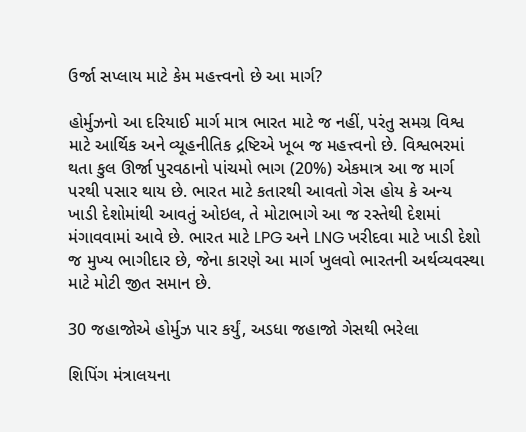ઉર્જા સપ્લાય માટે કેમ મહત્ત્વનો છે આ માર્ગ?

હોર્મુઝનો આ દરિયાઈ માર્ગ માત્ર ભારત માટે જ નહીં, પરંતુ સમગ્ર વિશ્વ માટે આર્થિક અને વ્યૂહનીતિક દ્રષ્ટિએ ખૂબ જ મહત્ત્વનો છે. વિશ્વભરમાં થતા કુલ ઊર્જા પુરવઠાનો પાંચમો ભાગ (20%) એકમાત્ર આ જ માર્ગ પરથી પસાર થાય છે. ભારત માટે કતારથી આવતો ગેસ હોય કે અન્ય ખાડી દેશોમાંથી આવતું ઓઇલ, તે મોટાભાગે આ જ રસ્તેથી દેશમાં મંગાવવામાં આવે છે. ભારત માટે LPG અને LNG ખરીદવા માટે ખાડી દેશો જ મુખ્ય ભાગીદાર છે, જેના કારણે આ માર્ગ ખુલવો ભારતની અર્થવ્યવસ્થા માટે મોટી જીત સમાન છે.

30 જહાજોએ હોર્મુઝ પાર કર્યું, અડધા જહાજો ગેસથી ભરેલા

શિપિંગ મંત્રાલયના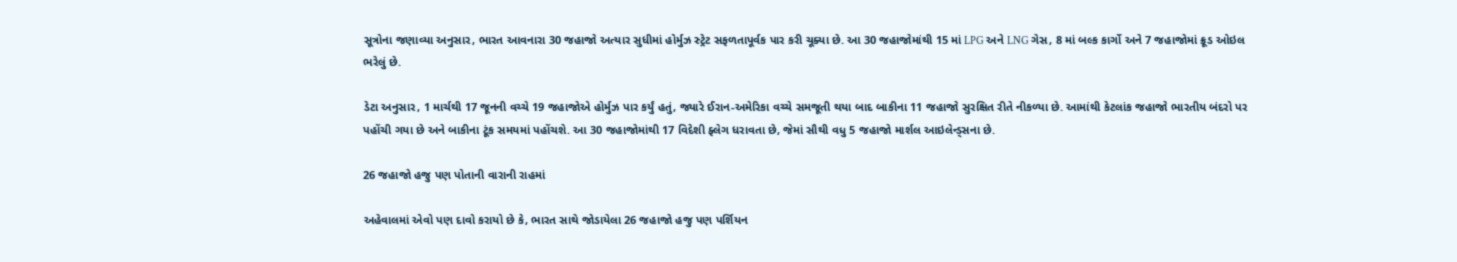સૂત્રોના જણાવ્યા અનુસાર, ભારત આવનારા 30 જહાજો અત્યાર સુધીમાં હોર્મુઝ સ્ટ્રેટ સફળતાપૂર્વક પાર કરી ચૂક્યા છે. આ 30 જહાજોમાંથી 15 માં LPG અને LNG ગેસ, 8 માં બલ્ક કાર્ગો અને 7 જહાજોમાં ક્રૂડ ઓઇલ ભરેલું છે.

ડેટા અનુસાર, 1 માર્ચથી 17 જૂનની વચ્ચે 19 જહાજોએ હોર્મુઝ પાર કર્યું હતું, જ્યારે ઈરાન-અમેરિકા વચ્ચે સમજૂતી થયા બાદ બાકીના 11 જહાજો સુરક્ષિત રીતે નીકળ્યા છે. આમાંથી કેટલાંક જહાજો ભારતીય બંદરો પર પહોંચી ગયા છે અને બાકીના ટૂંક સમયમાં પહોંચશે. આ 30 જહાજોમાંથી 17 વિદેશી ફ્લેગ ધરાવતા છે, જેમાં સૌથી વધુ 5 જહાજો માર્શલ આઇલેન્ડ્સના છે.

26 જહાજો હજુ પણ પોતાની વારાની રાહમાં

અહેવાલમાં એવો પણ દાવો કરાયો છે કે, ભારત સાથે જોડાયેલા 26 જહાજો હજુ પણ પર્શિયન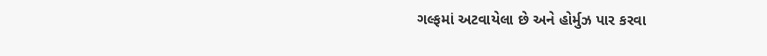ગલ્ફમાં અટવાયેલા છે અને હોર્મુઝ પાર કરવા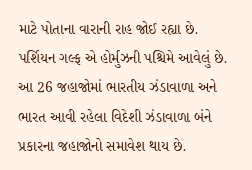માટે પોતાના વારાની રાહ જોઈ રહ્યા છે. પર્શિયન ગલ્ફ એ હોર્મુઝની પશ્ચિમે આવેલું છે. આ 26 જહાજોમાં ભારતીય ઝંડાવાળા અને ભારત આવી રહેલા વિદેશી ઝંડાવાળા બંને પ્રકારના જહાજોનો સમાવેશ થાય છે.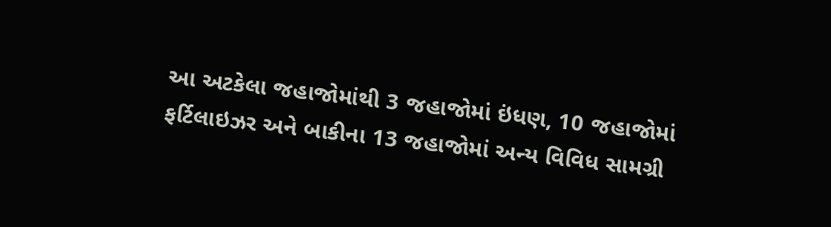આ અટકેલા જહાજોમાંથી 3 જહાજોમાં ઇંધણ, 10 જહાજોમાં ફર્ટિલાઇઝર અને બાકીના 13 જહાજોમાં અન્ય વિવિધ સામગ્રી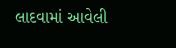લાદવામાં આવેલી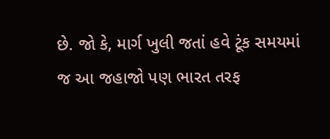છે. જો કે, માર્ગ ખુલી જતાં હવે ટૂંક સમયમાં જ આ જહાજો પણ ભારત તરફ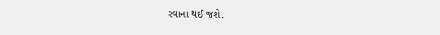રવાના થઈ જશે.